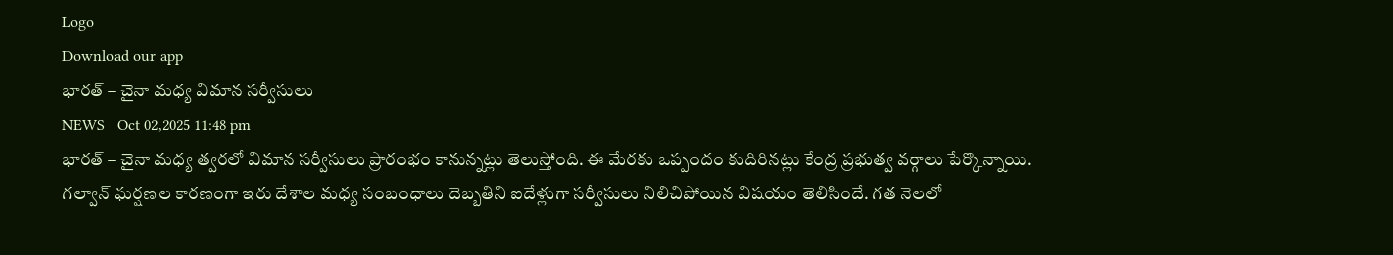Logo
Download our app
భారత్ – చైనా మధ్య విమాన సర్వీసులు
NEWS   Oct 02,2025 11:48 pm
భారత్ – చైనా మధ్య త్వరలో విమాన సర్వీసులు ప్రారంభం కానున్నట్లు తెలుస్తోంది. ఈ మేరకు ఒప్పందం కుదిరినట్లు కేంద్ర ప్రభుత్వ వర్గాలు పేర్కొన్నాయి. గల్వాన్ ఘర్షణల కారణంగా ఇరు దేశాల మధ్య సంబంధాలు దెబ్బతిని ఐదేళ్లుగా సర్వీసులు నిలిచిపోయిన విషయం తెలిసిందే. గత నెలలో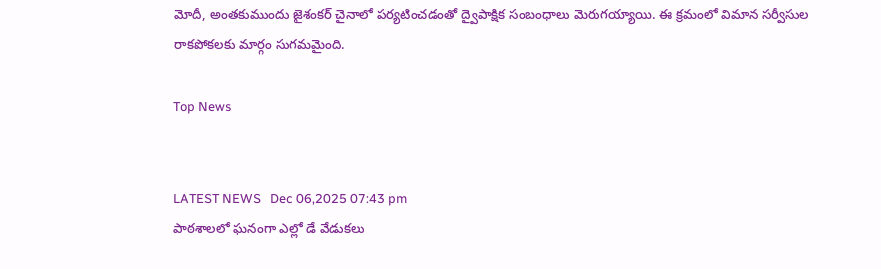మోదీ, అంతకుముందు జైశంకర్ చైనాలో పర్యటించడంతో ద్వైపాక్షిక సంబంధాలు మెరుగయ్యాయి. ఈ క్రమంలో విమాన సర్వీసుల రాకపోకలకు మార్గం సుగమమైంది.

Top News


LATEST NEWS   Dec 06,2025 07:43 pm
పాఠశాలలో ఘనంగా ఎల్లో డే వేడుకలు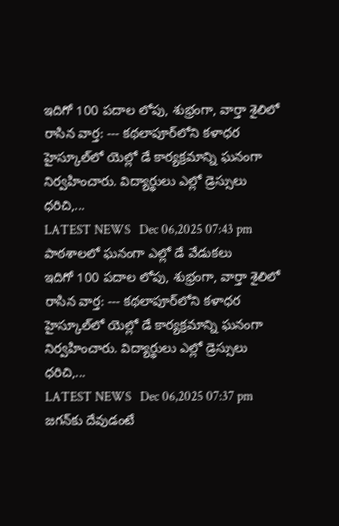ఇదిగో 100 పదాల లోపు, శుభ్రంగా, వార్తా శైలిలో రాసిన వార్త: --- కథలాపూర్‌లోని కళాధర హైస్కూల్‌లో యెల్లో డే కార్యక్రమాన్ని ఘనంగా నిర్వహించారు. విద్యార్థులు ఎల్లో డ్రెస్సులు ధరిచి,...
LATEST NEWS   Dec 06,2025 07:43 pm
పాఠశాలలో ఘనంగా ఎల్లో డే వేడుకలు
ఇదిగో 100 పదాల లోపు, శుభ్రంగా, వార్తా శైలిలో రాసిన వార్త: --- కథలాపూర్‌లోని కళాధర హైస్కూల్‌లో యెల్లో డే కార్యక్రమాన్ని ఘనంగా నిర్వహించారు. విద్యార్థులు ఎల్లో డ్రెస్సులు ధరిచి,...
LATEST NEWS   Dec 06,2025 07:37 pm
జగన్‌కు దేవుడంటే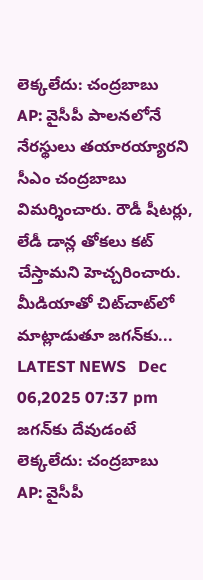లెక్కలేదు: చంద్రబాబు
AP: వైసీపీ పాలనలోనే నేరస్థులు తయారయ్యారని సీఎం చంద్రబాబు విమర్శించారు. రౌడీ షీటర్లు, లేడీ డాన్ల తోకలు కట్ చేస్తామని హెచ్చరించారు. మీడియాతో చిట్‌చాట్‌లో మాట్లాడుతూ జగన్‌కు...
LATEST NEWS   Dec 06,2025 07:37 pm
జగన్‌కు దేవుడంటే లెక్కలేదు: చంద్రబాబు
AP: వైసీపీ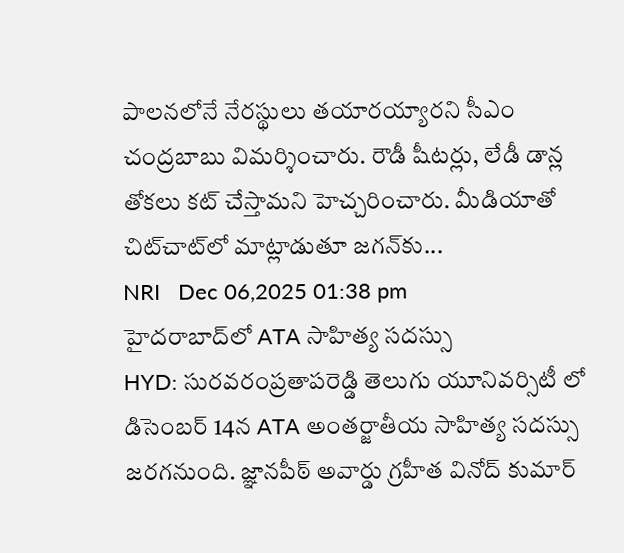పాలనలోనే నేరస్థులు తయారయ్యారని సీఎం చంద్రబాబు విమర్శించారు. రౌడీ షీటర్లు, లేడీ డాన్ల తోకలు కట్ చేస్తామని హెచ్చరించారు. మీడియాతో చిట్‌చాట్‌లో మాట్లాడుతూ జగన్‌కు...
NRI   Dec 06,2025 01:38 pm
హైదరాబాద్‌లో ATA సాహిత్య సదస్సు
HYD: సురవరంప్రతాపరెడ్డి తెలుగు యూనివర్సిటీ లో డిసెంబర్ 14న ATA అంతర్జాతీయ సాహిత్య సదస్సు జరగనుంది. జ్ఞానపీఠ్ అవార్డు గ్రహీత వినోద్ కుమార్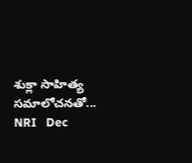శుక్లా సాహిత్య సమాలోచనతో...
NRI   Dec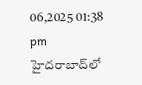06,2025 01:38 pm
హైదరాబాద్‌లో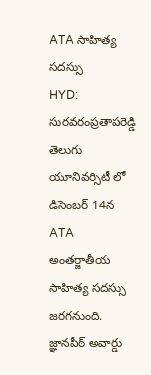ATA సాహిత్య సదస్సు
HYD: సురవరంప్రతాపరెడ్డి తెలుగు యూనివర్సిటీ లో డిసెంబర్ 14న ATA అంతర్జాతీయ సాహిత్య సదస్సు జరగనుంది. జ్ఞానపీఠ్ అవార్డు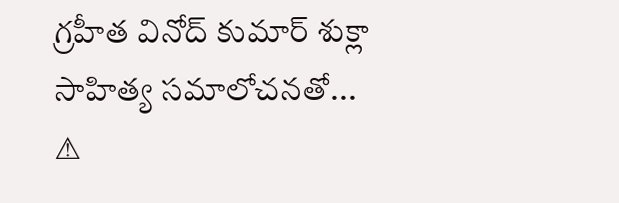గ్రహీత వినోద్ కుమార్ శుక్లా సాహిత్య సమాలోచనతో...
⚠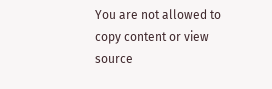You are not allowed to copy content or view source